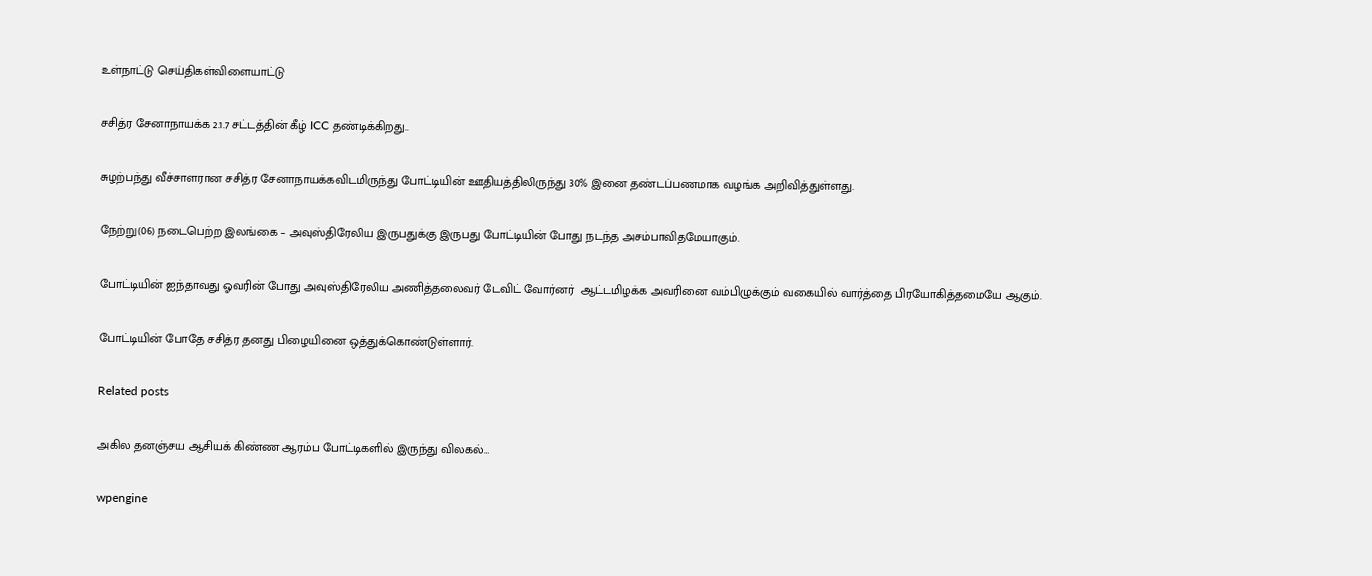உள்நாட்டு செய்திகள்விளையாட்டு

சசித்ர சேனாநாயக்க 2.1.7 சட்டத்தின் கீழ் ICC தண்டிக்கிறது..

சுழற்பந்து வீச்சாளரான சசித்ர சேனாநாயக்கவிடமிருந்து போட்டியின் ஊதியத்திலிருந்து 30% இனை தண்டப்பணமாக வழங்க அறிவித்துள்ளது.

நேற்று(06) நடைபெற்ற இலங்கை – அவுஸ்திரேலிய இருபதுக்கு இருபது போட்டியின் போது நடந்த அசம்பாவிதமேயாகும்.

போட்டியின் ஐந்தாவது ஓவரின் போது அவுஸ்திரேலிய அணித்தலைவர் டேவிட் வோர்னர்  ஆட்டமிழக்க அவரினை வம்பிழுக்கும் வகையில் வார்த்தை பிரயோகித்தமையே ஆகும்.

போட்டியின் போதே சசித்ர தனது பிழையினை ஒத்துக்கொண்டுள்ளார்.

Related posts

அகில தனஞ்சய ஆசியக் கிண்ண ஆரம்ப போட்டிகளில் இருந்து விலகல்…

wpengine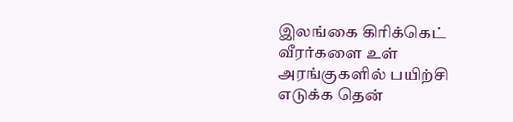இலங்கை கிரிக்கெட் வீரர்களை உள் அரங்குகளில் பயிற்சி எடுக்க தென்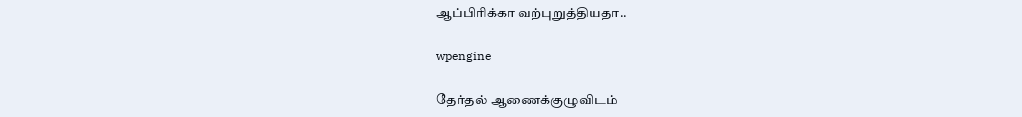ஆப்பிரிக்கா வற்புறுத்தியதா..

wpengine

தேர்தல் ஆணைக்குழுவிடம்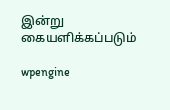இன்று கையளிக்கப்படும்

wpengine